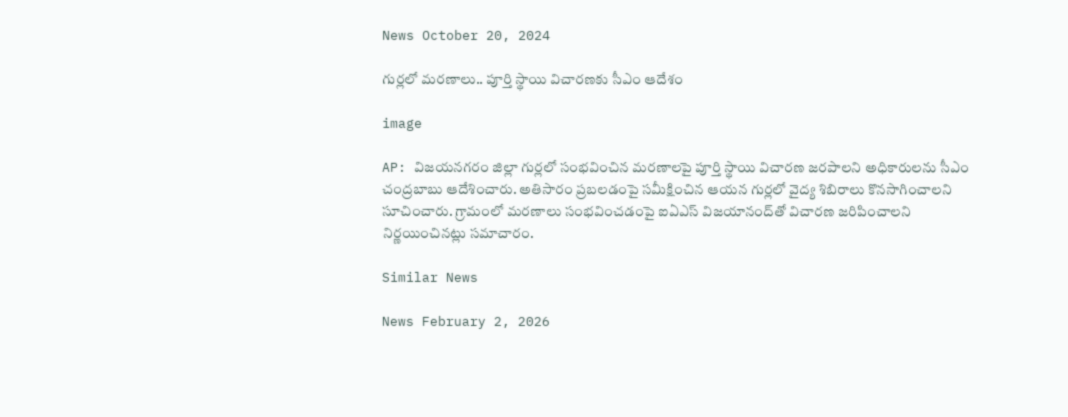News October 20, 2024

గుర్లలో మరణాలు.. పూర్తి స్థాయి విచారణకు సీఎం ఆదేశం

image

AP: విజయనగరం జిల్లా గుర్లలో సంభవించిన మరణాలపై పూర్తి స్థాయి విచారణ జరపాలని అధికారులను సీఎం చంద్రబాబు ఆదేశించారు. అతిసారం ప్రబలడంపై సమీక్షించిన ఆయన గుర్లలో వైద్య శిబిరాలు కొనసాగించాలని సూచించారు. గ్రామంలో మరణాలు సంభవించడంపై ఐఏఎస్ విజయానంద్‌తో విచారణ జరిపించాలని నిర్ణయించినట్లు సమాచారం.

Similar News

News February 2, 2026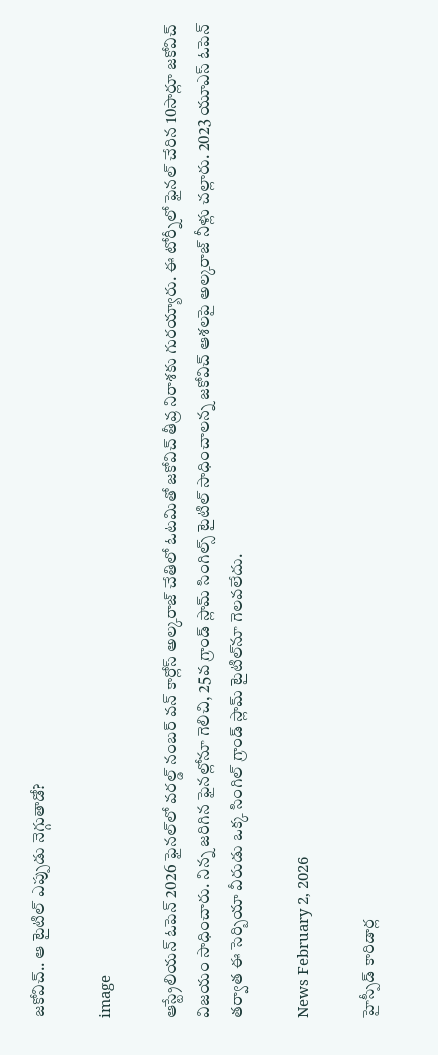జకోవిచ్.. ఆ టైటిల్ ఎప్పుడు నెగ్గుతాడో?

image

ఆస్ట్రేలియన్ ఓపెన్ 2026 ఫైనల్‌లో వరల్డ్ నంబర్ వన్ కార్లోస్ అల్కరాజ్ చేతిలో ఓటమితో జకోవిచ్ తీవ్ర నిరాశకు గురయ్యారు. ఈ టోర్నీలో ఫైనల్ చేరిన 10సార్లూ జకోవిచ్ విజయం సాధించారు. నిన్న జరిగిన ఫైనల్లోనూ గెలిచి, 25వ గ్రాండ్ స్లామ్ సింగిల్స్ టైటిల్ సాధించాలన్న జకోవిచ్ ఆశలపై అల్కరాజ్ నీళ్లు చల్లారు. 2023 యూఎస్ ఓపెన్ తర్వాత ఈ సెర్బియా వీరుడు ఒక్క సింగిల్ గ్రాండ్ స్లామ్‌ టైటిల్‌నూ గెలవలేదు.

News February 2, 2026

హైస్పీడ్ కారిడార్ల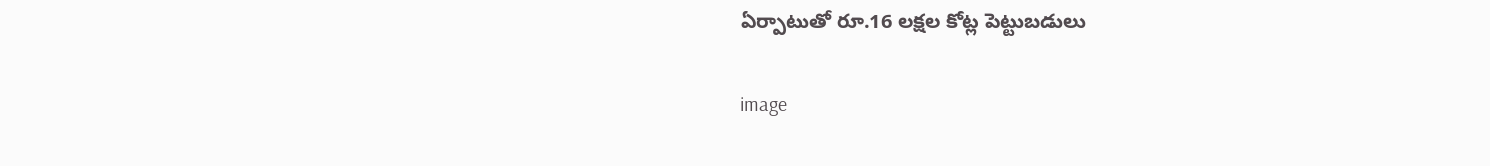ఏర్పాటుతో రూ.16 లక్షల కోట్ల పెట్టుబడులు

image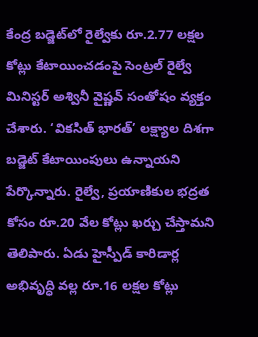కేంద్ర బడ్జెట్‌లో రైల్వేకు రూ.2.77 లక్షల కోట్లు కేటాయించడంపై సెంట్రల్ రైల్వే మినిస్టర్ అశ్వినీ వైష్ణవ్ సంతోషం వ్యక్తం చేశారు. ‘వికసిత్ భారత్’ లక్ష్యాల దిశగా బడ్జెట్ కేటాయింపులు ఉన్నాయని పేర్కొన్నారు. రైల్వే, ప్రయాణికుల భద్రత కోసం రూ.20 వేల కోట్లు ఖర్చు చేస్తామని తెలిపారు. ఏడు హైస్పీడ్ కారిడార్ల అభివృద్ధి వల్ల రూ.16 లక్షల కోట్లు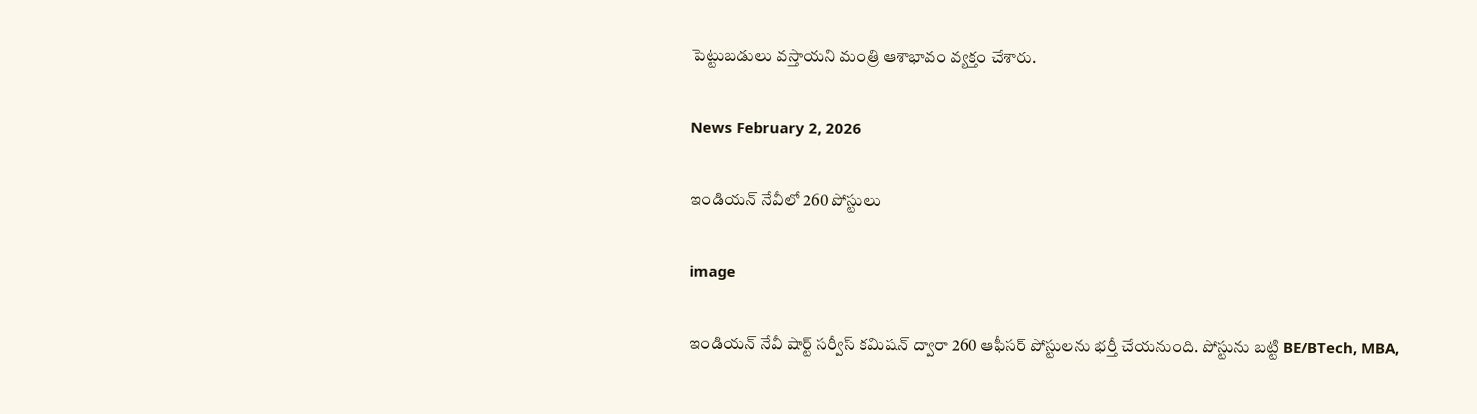పెట్టుబడులు వస్తాయని మంత్రి ఆశాభావం వ్యక్తం చేశారు.

News February 2, 2026

ఇండియన్ నేవీలో 260 పోస్టులు

image

ఇండియన్ నేవీ షార్ట్ సర్వీస్ కమిషన్ ద్వారా 260 ఆఫీసర్ పోస్టులను భర్తీ చేయనుంది. పోస్టును బట్టి BE/BTech, MBA,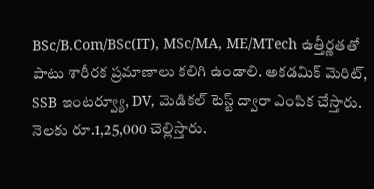BSc/B.Com/BSc(IT), MSc/MA, ME/MTech ఉత్తీర్ణతతో పాటు శారీరక ప్రమాణాలు కలిగి ఉండాలి. అకడమిక్ మెరిట్, SSB ఇంటర్వ్యూ, DV, మెడికల్ టెస్ట్ ద్వారా ఎంపిక చేస్తారు. నెలకు రూ.1,25,000 చెల్లిస్తారు.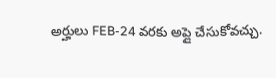అర్హులు FEB-24 వరకు అప్లై చేసుకోవచ్చు.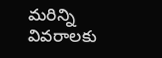మరిన్ని వివరాలకు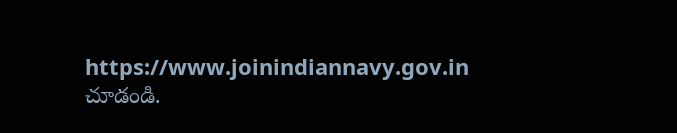https://www.joinindiannavy.gov.in చూడండి.